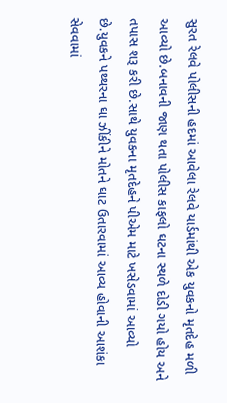સુરત રેલવે પોલીસની હદમાં આવેલા રેલવે યાર્ડમાંથી એક યુવકનો મૃતદેહ મળી આવ્યો છે.બનાવની જાણ થતા પોલીસ કાફલો ઘટના સ્થળે દોડી ગયો હોય અને તપાસ શરૂ કરી છે.સાથે યુવકના મૃતદેહને પીએમ માટે ખસેડવામાં આવ્યો છે.યુવકને પથ્થરના ઘા ઝીંકીને મોતને ઘાટ ઉતારવામાં આવ્ય હોવાની આશંકા સેવવામાં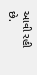આવી રહી છે.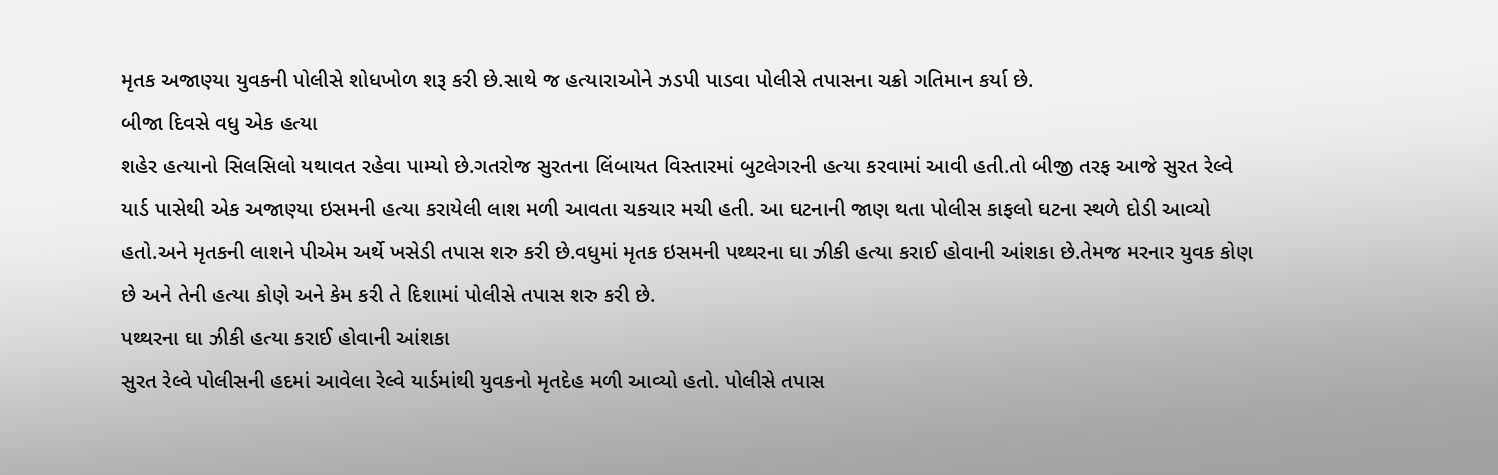મૃતક અજાણ્યા યુવકની પોલીસે શોધખોળ શરૂ કરી છે.સાથે જ હત્યારાઓને ઝડપી પાડવા પોલીસે તપાસના ચક્રો ગતિમાન કર્યા છે.
બીજા દિવસે વધુ એક હત્યા
શહેર હત્યાનો સિલસિલો યથાવત રહેવા પામ્યો છે.ગતરોજ સુરતના લિંબાયત વિસ્તારમાં બુટલેગરની હત્યા કરવામાં આવી હતી.તો બીજી તરફ આજે સુરત રેલ્વે યાર્ડ પાસેથી એક અજાણ્યા ઇસમની હત્યા કરાયેલી લાશ મળી આવતા ચકચાર મચી હતી. આ ઘટનાની જાણ થતા પોલીસ કાફલો ઘટના સ્થળે દોડી આવ્યો હતો.અને મૃતકની લાશને પીએમ અર્થે ખસેડી તપાસ શરુ કરી છે.વધુમાં મૃતક ઇસમની પથ્થરના ઘા ઝીકી હત્યા કરાઈ હોવાની આંશકા છે.તેમજ મરનાર યુવક કોણ છે અને તેની હત્યા કોણે અને કેમ કરી તે દિશામાં પોલીસે તપાસ શરુ કરી છે.
પથ્થરના ઘા ઝીકી હત્યા કરાઈ હોવાની આંશકા
સુરત રેલ્વે પોલીસની હદમાં આવેલા રેલ્વે યાર્ડમાંથી યુવકનો મૃતદેહ મળી આવ્યો હતો. પોલીસે તપાસ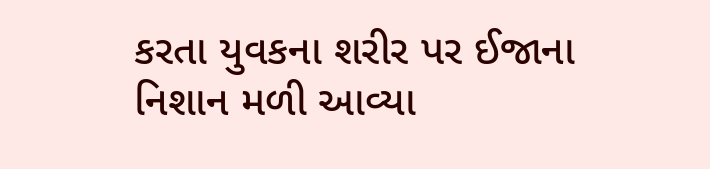કરતા યુવકના શરીર પર ઈજાના નિશાન મળી આવ્યા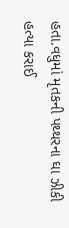હતા.વધુમાં મૃતકની પથ્થરના ઘા ઝીકી હત્યા કરાઈ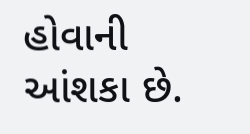હોવાની આંશકા છે.